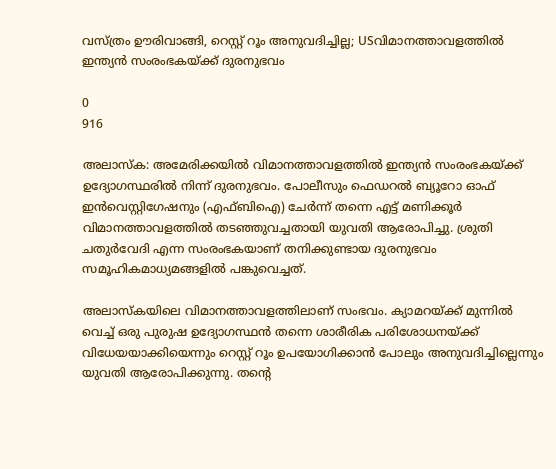വസ്ത്രം ഊരിവാങ്ങി, റെസ്റ്റ് റൂം അനുവദിച്ചില്ല; USവിമാനത്താവളത്തിൽ ഇന്ത്യൻ സംരംഭകയ്ക്ക് ദുരനുഭവം

0
916

അലാസ്ക: അമേരിക്കയിൽ വിമാനത്താവളത്തിൽ ഇന്ത്യൻ സംരംഭകയ്ക്ക് ഉദ്യോഗസ്ഥരിൽ നിന്ന് ദുരനുഭവം. പോലീസും ഫെഡറൽ ബ്യൂറോ ഓഫ് ഇൻവെസ്റ്റിഗേഷനും (എഫ്ബിഐ) ചേർന്ന് തന്നെ എട്ട് മണിക്കൂർ വിമാനത്താവളത്തിൽ തടഞ്ഞുവച്ചതായി യുവതി ആരോപിച്ചു. ശ്രുതി ചതുർവേദി എന്ന സംരംഭകയാണ് തനിക്കുണ്ടായ ദുരനുഭവം സമൂഹികമാധ്യമങ്ങളിൽ പങ്കുവെച്ചത്.

അലാസ്കയിലെ വിമാനത്താവളത്തിലാണ് സംഭവം. ക്യാമറയ്ക്ക് മുന്നിൽ വെച്ച് ഒരു പുരുഷ ഉദ്യോഗസ്ഥൻ തന്നെ ശാരീരിക പരിശോധനയ്ക്ക് വിധേയയാക്കിയെന്നും റെസ്റ്റ് റൂം ഉപയോഗിക്കാൻ പോലും അനുവദിച്ചില്ലെന്നും യുവതി ആരോപിക്കുന്നു. തന്റെ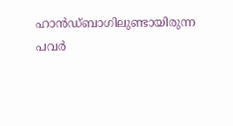ഹാൻഡ്‌ബാഗിലുണ്ടായിരുന്ന പവർ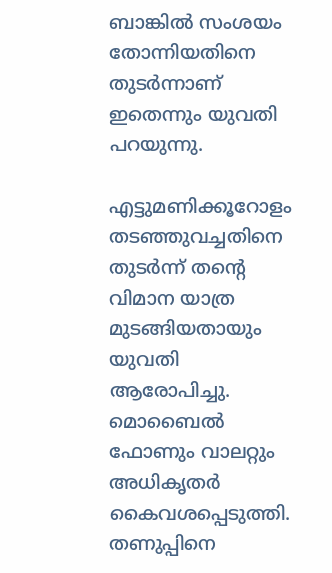ബാങ്കിൽ സംശയം തോന്നിയതിനെ തുടർന്നാണ് ഇതെന്നും യുവതി പറയുന്നു.

എട്ടുമണിക്കൂറോളം തടഞ്ഞുവച്ചതിനെ തുടർന്ന് തന്റെ വിമാന യാത്ര മുടങ്ങിയതായും യുവതി ആരോപിച്ചു. മൊബൈൽ ഫോണും വാലറ്റും അധികൃതർ കൈവശപ്പെടുത്തി. തണുപ്പിനെ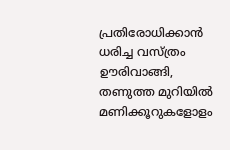പ്രതിരോധിക്കാൻ ധരിച്ച വസ്ത്രം ഊരിവാങ്ങി, തണുത്ത മുറിയിൽ മണിക്കൂറുകളോളം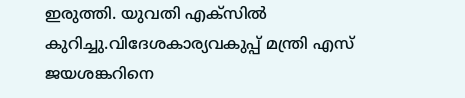ഇരുത്തി. യുവതി എക്സിൽ കുറിച്ചു.വിദേശകാര്യവകുപ്പ് മന്ത്രി എസ് ജയശങ്കറിനെ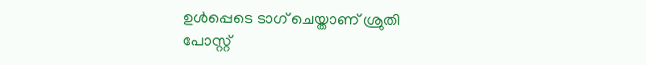ഉൾപ്പെടെ ടാഗ് ചെയ്താണ് ശ്രുതി പോസ്റ്റ്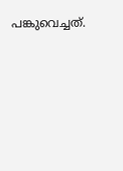പങ്കുവെച്ചത്.